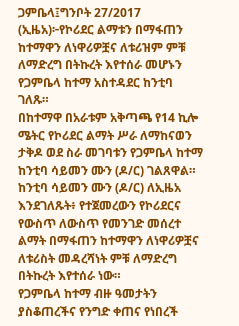ጋምቤላ፤ግንቦት 27/2017 (ኢዜአ)፦የኮሪደር ልማቱን በማፋጠን ከተማዋን ለነዋሪዎቿና ለቱሪዝም ምቹ ለማድረግ በትኩረት እየተሰራ መሆኑን የጋምቤላ ከተማ አስተዳደር ከንቲባ ገለጹ።
በከተማዋ በአራቱም አቅጣጫ የ14 ኪሎ ሜትር የኮሪደር ልማት ሥራ ለማከናወን ታቅዶ ወደ ስራ መገባቱን የጋምቤላ ከተማ ከንቲባ ሳይመን ሙን (ዶ/ር) ገልጸዋል።
ከንቲባ ሳይመን ሙን (ዶ/ር) ለኢዜአ እንደገለጹት፥ የተጀመረውን የኮሪደርና የውስጥ ለውስጥ የመንገድ መሰረተ ልማት በማፋጠን ከተማዋን ለነዋሪዎቿና ለቱሪስት መዳረሻነት ምቹ ለማድረግ በትኩረት እየተሰራ ነው።
የጋምቤላ ከተማ ብዙ ዓመታትን ያስቆጠረችና የንግድ ቀጠና የነበረች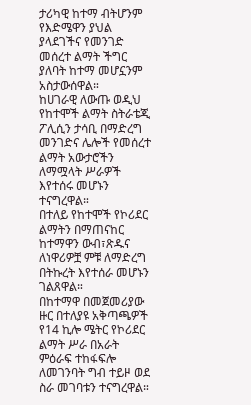ታሪካዊ ከተማ ብትሆንም የእድሜዋን ያህል ያላደገችና የመንገድ መሰረተ ልማት ችግር ያለባት ከተማ መሆኗንም አስታውሰዋል።
ከሀገራዊ ለውጡ ወዲህ የከተሞች ልማት ስትራቴጂ ፖሊሲን ታሳቢ በማድረግ መንገድና ሌሎች የመሰረተ ልማት አውታሮችን ለማሟላት ሥራዎች እየተሰሩ መሆኑን ተናግረዋል።
በተለይ የከተሞች የኮሪደር ልማትን በማጠናከር ከተማዋን ውብ፣ጽዱና ለነዋሪዎቿ ምቹ ለማድረግ በትኩረት እየተሰራ መሆኑን ገልጸዋል።
በከተማዋ በመጀመሪያው ዙር በተለያዩ አቅጣጫዎች የ14 ኪሎ ሜትር የኮሪደር ልማት ሥራ በአራት ምዕራፍ ተከፋፍሎ ለመገንባት ግብ ተይዞ ወደ ስራ መገባቱን ተናግረዋል።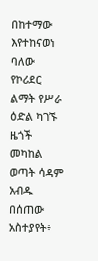በከተማው እየተከናወነ ባለው የኮሪደር ልማት የሥራ ዕድል ካገኙ ዜጎች መካከል ወጣት ሳዳም አብዱ በሰጠው አስተያየት፥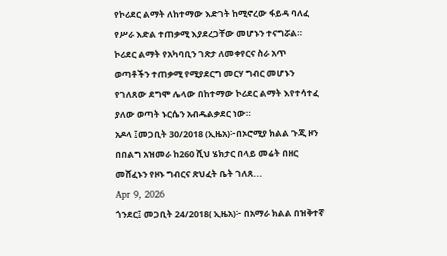የኮሪደር ልማት ለከተማው እድገት ከሚኖረው ፋይዳ ባለፈ የሥራ እድል ተጠቃሚ እያደረጋቸው መሆኑን ተናግሯል።
ኮሪደር ልማት የአካባቢን ገጽታ ለመቀየርና ስራ አጥ ወጣቶችን ተጠቃሚ የሚያደርግ መርሃ ግብር መሆኑን የገለጸው ደግሞ ሌላው በከተማው ኮሪደር ልማት እየተሳተፈ ያለው ወጣት ኑርሴን አብዱልቃደር ነው።
አዶላ ፤መጋቢት 30/2018 (ኢዜአ)፦በኦሮሚያ ክልል ጉጂ ዞን በበልግ አዝመራ ከ260 ሺህ ሄክታር በላይ መሬት በዘር መሸፈኑን የዞኑ ግብርና ጽህፈት ቤት ገለጸ...
Apr 9, 2026
ጎንደር፤ መጋቢት 24/2018( ኢዜአ)፦ በአማራ ክልል በዝቅተኛ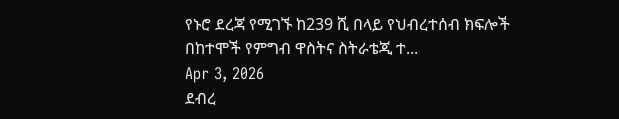የኑሮ ደረጃ የሚገኙ ከ239 ሺ በላይ የህብረተሰብ ክፍሎች በከተሞች የምግብ ዋስትና ስትራቴጂ ተ...
Apr 3, 2026
ደብረ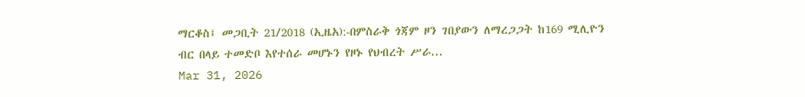ማርቆስ፤ መጋቢት 21/2018 (ኢዜአ):-በምስራቅ ጎጃም ዞን ገበያውን ለማረጋጋት ከ169 ሚሊዮን ብር በላይ ተመድቦ እየተሰራ መሆኑን የዞኑ የህብረት ሥራ...
Mar 31, 2026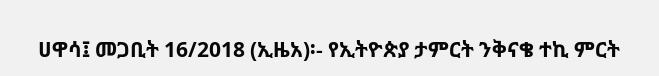ሀዋሳ፤ መጋቢት 16/2018 (ኢዜአ)፡- የኢትዮጵያ ታምርት ንቅናቄ ተኪ ምርት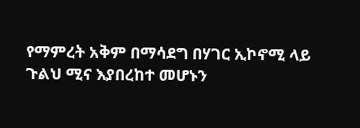የማምረት አቅም በማሳደግ በሃገር ኢኮኖሚ ላይ ጉልህ ሚና እያበረከተ መሆኑን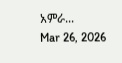አምራ...
Mar 26, 2026